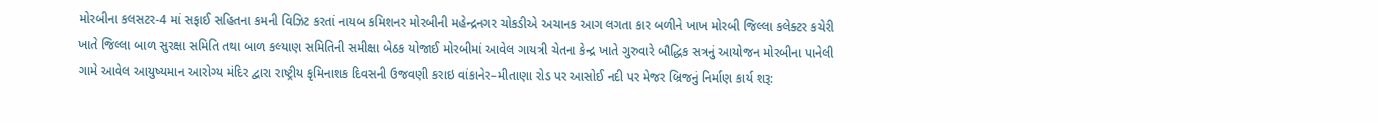મોરબીના કલસટર-4 માં સફાઈ સહિતના કમની વિઝિટ કરતાં નાયબ કમિશનર મોરબીની મહેન્દ્રનગર ચોકડીએ અચાનક આગ લગતા કાર બળીને ખાખ મોરબી જિલ્લા કલેક્ટર કચેરી ખાતે જિલ્લા બાળ સુરક્ષા સમિતિ તથા બાળ કલ્યાણ સમિતિની સમીક્ષા બેઠક યોજાઈ મોરબીમાં આવેલ ગાયત્રી ચેતના કેન્દ્ર ખાતે ગુરુવારે બૌદ્ધિક સત્રનું આયોજન મોરબીના પાનેલી ગામે આવેલ આયુષ્યમાન આરોગ્ય મંદિર દ્વારા રાષ્ટ્રીય કૃમિનાશક દિવસની ઉજવણી કરાઇ વાંકાનેર–મીતાણા રોડ પર આસોઈ નદી પર મેજર બ્રિજનું નિર્માણ કાર્ય શરૂ: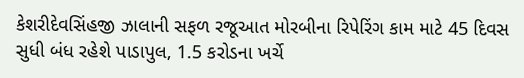કેશરીદેવસિંહજી ઝાલાની સફળ રજૂઆત મોરબીના રિપેરિંગ કામ માટે 45 દિવસ સુધી બંધ રહેશે પાડાપુલ, 1.5 કરોડના ખર્ચે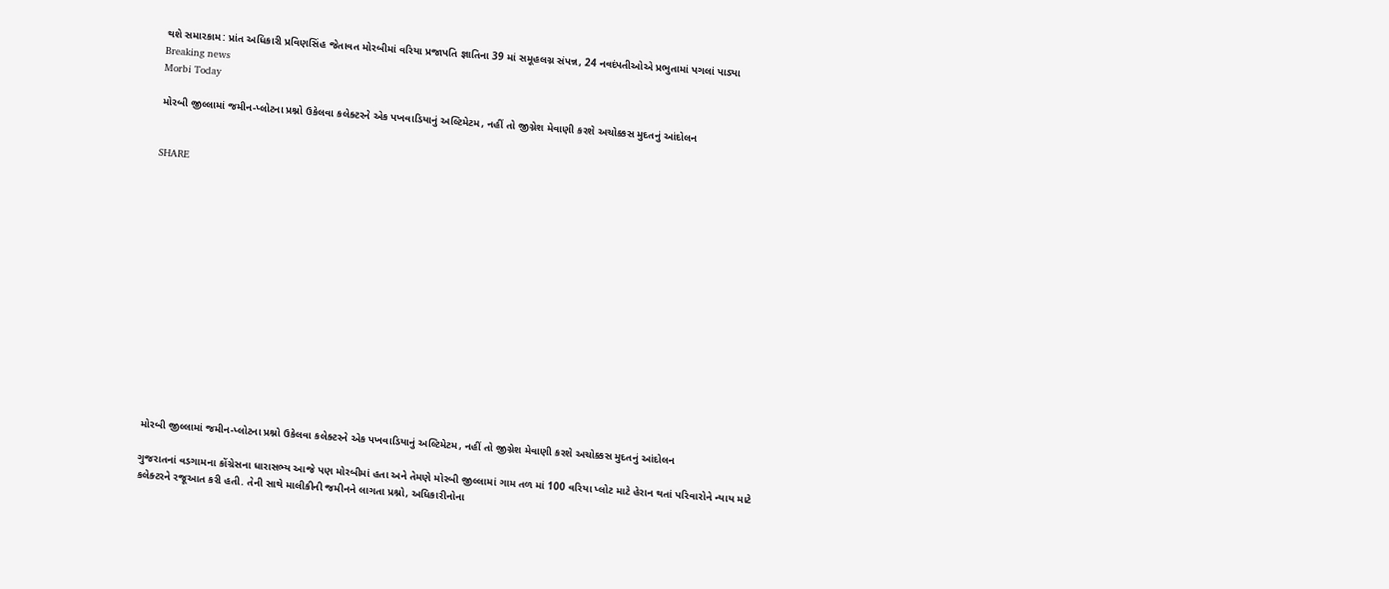થશે સમારકામ: પ્રાંત અધિકારી પ્રવિણસિંહ જેતાવત મોરબીમાં વરિયા પ્રજાપતિ જ્ઞાતિના 39 માં સમૂહલગ્ન સંપન્ન, 24 નવદંપતીઓએ પ્રભુતામાં પગલાં પાડ્યા
Breaking news
Morbi Today

મોરબી જીલ્લામાં જમીન-પ્લોટના પ્રશ્નો ઉકેલવા કલેક્ટરને એક પખવાડિયાનું અલ્ટિમેટમ, નહીં તો જીગ્નેશ મેવાણી કરશે અચોક્કસ મુદતનું આંદોલન


SHARE















મોરબી જીલ્લામાં જમીન-પ્લોટના પ્રશ્નો ઉકેલવા કલેક્ટરને એક પખવાડિયાનું અલ્ટિમેટમ, નહીં તો જીગ્નેશ મેવાણી કરશે અચોક્કસ મુદતનું આંદોલન

ગુજરાતનાં વડગામના કોંગ્રેસના ધારાસભ્ય આજે પણ મોરબીમાં હતા અને તેમણે મોરબી જીલ્લામાં ગામ તળ માં 100 વરિયા પ્લોટ માટે હેરાન થતાં પરિવારોને ન્યાય માટે કલેક્ટરને રજૂઆત કરી હતી. તેની સાથે માલીકીની જમીનને લાગતા પ્રશ્નો, અધિકારીનોના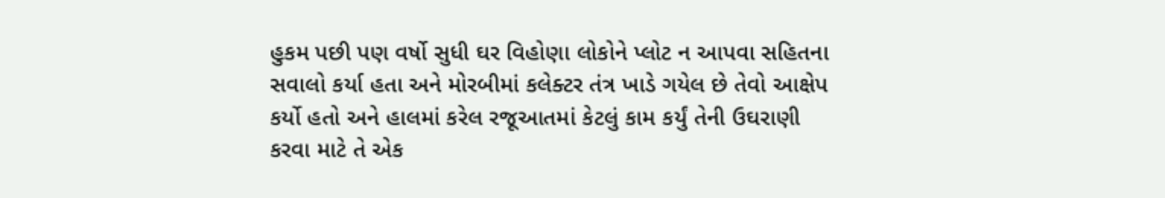હુકમ પછી પણ વર્ષો સુધી ઘર વિહોણા લોકોને પ્લોટ ન આપવા સહિતના સવાલો કર્યા હતા અને મોરબીમાં કલેક્ટર તંત્ર ખાડે ગયેલ છે તેવો આક્ષેપ કર્યો હતો અને હાલમાં કરેલ રજૂઆતમાં કેટલું કામ કર્યું તેની ઉઘરાણી કરવા માટે તે એક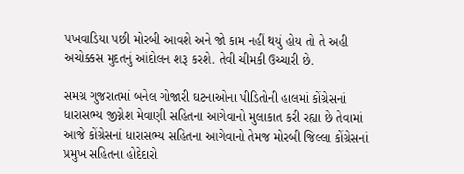પખવાડિયા પછી મોરબી આવશે અને જો કામ નહીં થયું હોય તો તે અહી અચોક્કસ મુદતનું આંદોલન શરૂ કરશે. તેવી ચીમકી ઉચ્ચારી છે.

સમગ્ર ગુજરાતમાં બનેલ ગોજારી ઘટનાઓના પીડિતોની હાલમાં કોંગ્રેસનાં ધારાસભ્ય જીગ્નેશ મેવાણી સહિતના આગેવાનો મુલાકાત કરી રહ્યા છે તેવામાં આજે કોંગ્રેસનાં ધારાસભ્ય સહિતના આગેવાનો તેમજ મોરબી જિલ્લા કોંગ્રેસનાં પ્રમુખ સહિતના હોદેદારો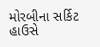મોરબીના સર્કિટ હાઉસે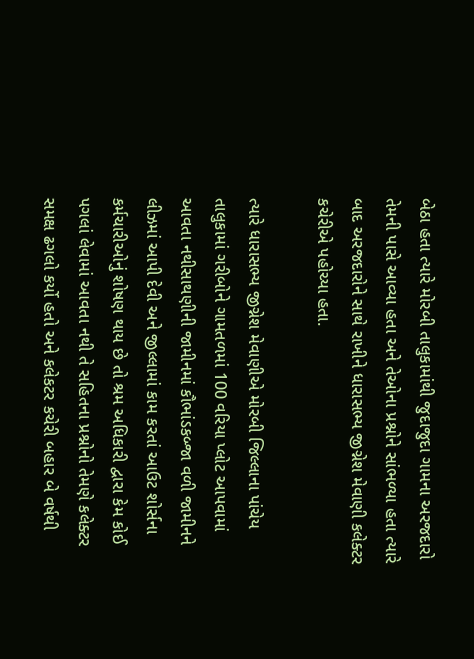બેઠા હતા ત્યારે મોરબી તાલુકામાંથી જુદાજુદા ગામના અરજદારો તેમની પાસે આવ્યા હતા અને તેઓના પ્રશ્નોને સાંભળ્યા હતા ત્યારે બાદ અરજદારોને સાથે રાખીને ધારાસભ્ય જીગ્નેશ મેવાણી કલેક્ટર કચેરીએ પહોચ્યા હતા.

ત્યારે ધારાસભ્ય જીગ્નેશ મેવાણીએ મોરબી જિલ્લાના પાંચેય તાલુકામાં ગરીબોને ગામતળમાં 100 વરિયા પ્લોટ આપવામાં આવતા નથીસાથણીની જામીનમાં કૌભાંડકબ્જા વળી જામીનને લીઝમાં આપી દેવી અને જીલ્લામાં કામ કરતાં આઉટ શોર્સના કર્મચારીઓનું શોષણ થાય છે તો શ્રમ અધિકારી દ્વારા કેમ કોઈ પગલાં લેવામાં આવતા નથી તે સહિતના પ્રશ્નોનો તેમણે કલેક્ટર સમક્ષ ઢગલો કર્યો હતો અને કલેકટર કચેરી બહાર બે વર્ષથી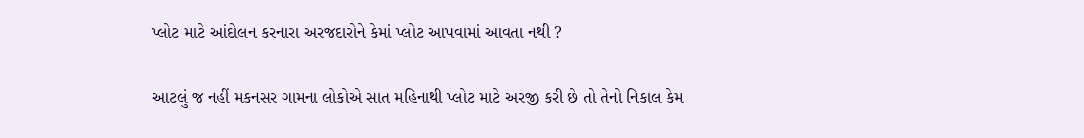પ્લોટ માટે આંદોલન કરનારા અરજદારોને કેમાં પ્લોટ આપવામાં આવતા નથી ?

આટલું જ નહીં મકનસર ગામના લોકોએ સાત મહિનાથી પ્લોટ માટે અરજી કરી છે તો તેનો નિકાલ કેમ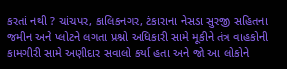કરતાં નથી ? ચાંચપર, કાલિકનગર, ટંકારાના નેસડા સુરજી સહિતના જમીન અને પ્લોટને લગતા પ્રશ્નો અધિકારી સામે મૂકીને તંત્ર વાહકોની કામગીરી સામે અણીદાર સવાલો કર્યા હતા અને જો આ લોકોને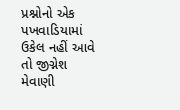પ્રશ્નોનો એક પખવાડિયામાં ઉકેલ નહીં આવે તો જીગ્નેશ મેવાણી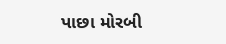પાછા મોરબી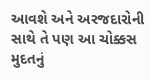આવશે અને અરજદારોની સાથે તે પણ આ ચોક્કસ મુદતનું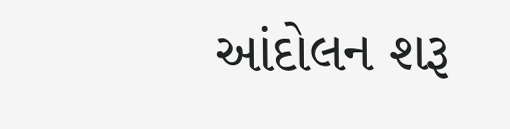આંદોલન શરૂ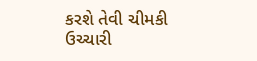કરશે તેવી ચીમકી ઉચ્ચારી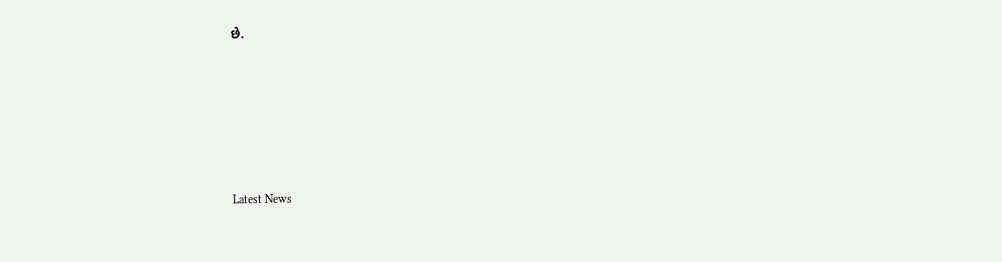છે.






Latest News